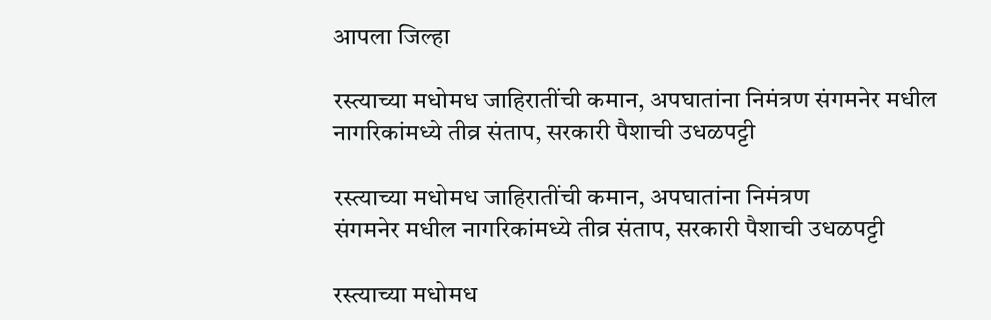आपला जिल्हा

रस्त्याच्या मधोमध जाहिरातींची कमान, अपघातांना निमंत्रण संगमनेर मधील नागरिकांमध्ये तीव्र संताप, सरकारी पैशाची उधळपट्टी

रस्त्याच्या मधोमध जाहिरातींची कमान, अपघातांना निमंत्रण
संगमनेर मधील नागरिकांमध्ये तीव्र संताप, सरकारी पैशाची उधळपट्टी

रस्त्याच्या मधोमध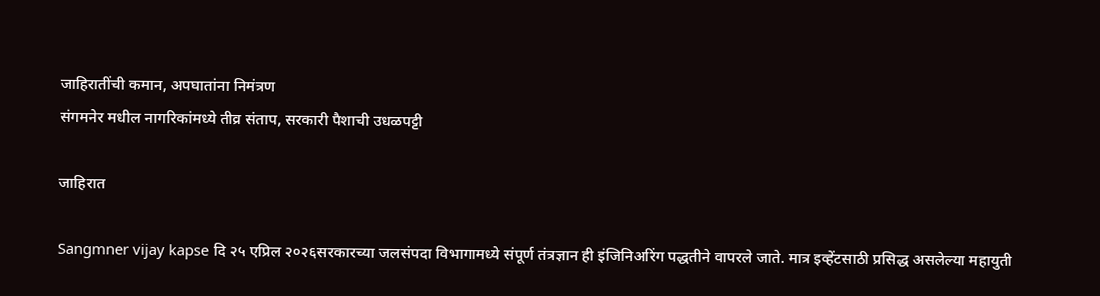जाहिरातींची कमान, अपघातांना निमंत्रण
संगमनेर मधील नागरिकांमध्ये तीव्र संताप, सरकारी पैशाची उधळपट्टी

जाहिरात

Sangmner vijay kapse दि २५ एप्रिल २०२६सरकारच्या जलसंपदा विभागामध्ये संपूर्ण तंत्रज्ञान ही इंजिनिअरिंग पद्धतीने वापरले जाते. मात्र इव्हेंटसाठी प्रसिद्ध असलेल्या महायुती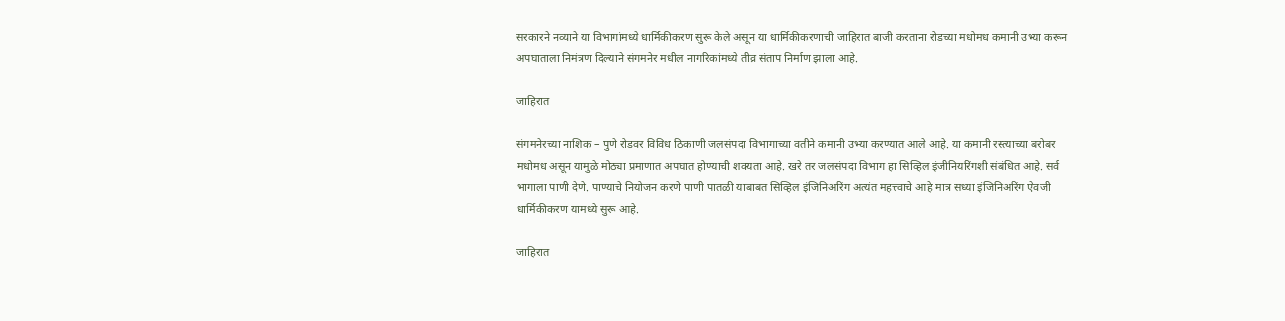सरकारने नव्याने या विभागांमध्ये धार्मिकीकरण सुरू केले असून या धार्मिकीकरणाची जाहिरात बाजी करताना रोडच्या मधोमध कमानी उभ्या करून अपघाताला निमंत्रण दिल्याने संगमनेर मधील नागरिकांमध्ये तीव्र संताप निर्माण झाला आहे.

जाहिरात

संगमनेरच्या नाशिक – पुणे रोडवर विविध ठिकाणी जलसंपदा विभागाच्या वतीने कमानी उभ्या करण्यात आले आहे. या कमानी रस्त्याच्या बरोबर मधोमध असून यामुळे मोठ्या प्रमाणात अपघात होण्याची शक्यता आहे. खरे तर जलसंपदा विभाग हा सिव्हिल इंजीनियरिंगशी संबंधित आहे. सर्व भागाला पाणी देणे. पाण्याचे नियोजन करणे पाणी पातळी याबाबत सिव्हिल इंजिनिअरिंग अत्यंत महत्त्वाचे आहे मात्र सध्या इंजिनिअरिंग ऐवजी धार्मिकीकरण यामध्ये सुरू आहे.

जाहिरात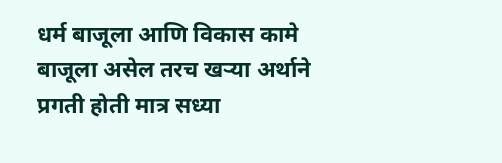धर्म बाजूला आणि विकास कामे बाजूला असेल तरच खऱ्या अर्थाने प्रगती होती मात्र सध्या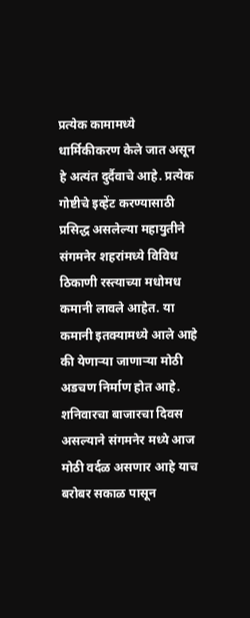प्रत्येक कामामध्ये धार्मिकीकरण केले जात असून हे अत्यंत दुर्दैवाचे आहे. प्रत्येक गोष्टीचे इव्हेंट करण्यासाठी प्रसिद्ध असलेल्या महायुतीने संगमनेर शहरांमध्ये विविध ठिकाणी रस्त्याच्या मधोमध कमानी लावले आहेत. या कमानी इतक्यामध्ये आले आहे की येणाऱ्या जाणाऱ्या मोठी अडचण निर्माण होत आहे. शनिवारचा बाजारचा दिवस असल्याने संगमनेर मध्ये आज मोठी वर्दळ असणार आहे याच बरोबर सकाळ पासून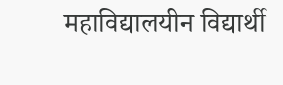महाविद्यालयीन विद्यार्थी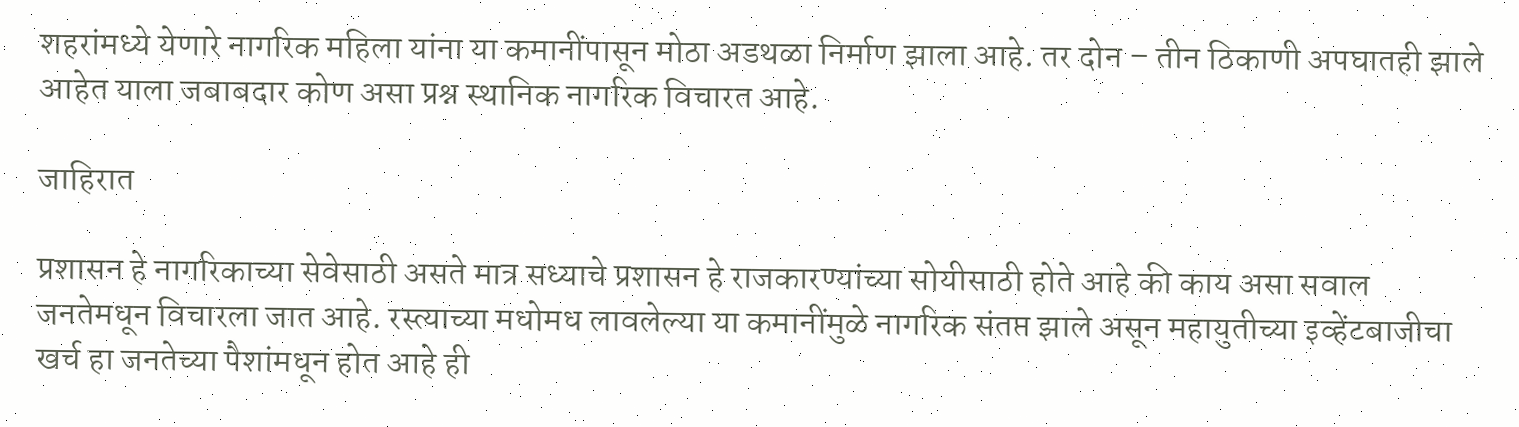शहरांमध्ये येणारे नागरिक महिला यांना या कमानींपासून मोठा अडथळा निर्माण झाला आहे. तर दोन – तीन ठिकाणी अपघातही झाले आहेत याला जबाबदार कोण असा प्रश्न स्थानिक नागरिक विचारत आहे.

जाहिरात

प्रशासन हे नागरिकाच्या सेवेसाठी असते मात्र सध्याचे प्रशासन हे राजकारण्यांच्या सोयीसाठी होते आहे की काय असा सवाल जनतेमधून विचारला जात आहे. रस्त्याच्या मधोमध लावलेल्या या कमानींमुळे नागरिक संतप्त झाले असून महायुतीच्या इव्हेंटबाजीचा खर्च हा जनतेच्या पैशांमधून होत आहे ही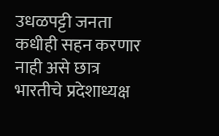उधळपट्टी जनता कधीही सहन करणार नाही असे छात्र भारतीचे प्रदेशाध्यक्ष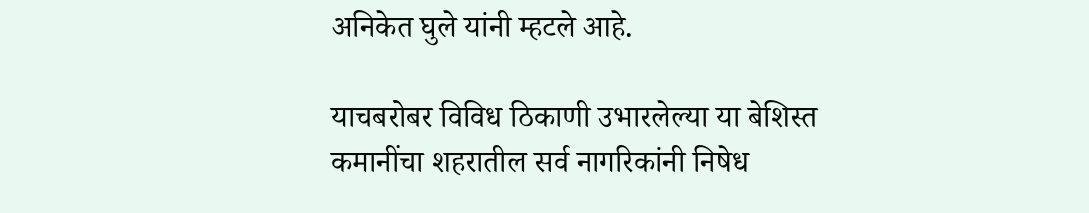अनिकेत घुले यांनी म्हटले आहे.

याचबरोबर विविध ठिकाणी उभारलेल्या या बेशिस्त कमानींचा शहरातील सर्व नागरिकांनी निषेध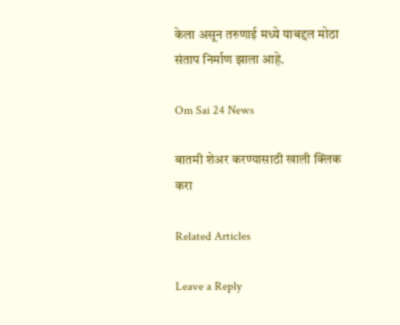केला असून तरुणाई मध्ये याबद्दल मोठा संताप निर्माण झाला आहे.

Om Sai 24 News

बातमी शेअर करण्यासाठी खाली क्लिक करा

Related Articles

Leave a Reply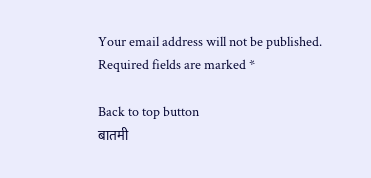Your email address will not be published. Required fields are marked *

Back to top button
बातमी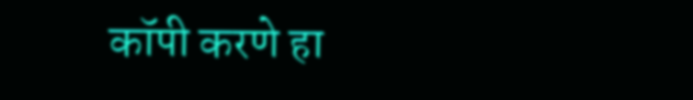कॉपी करणे हा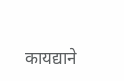कायद्याने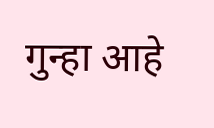गुन्हा आहे